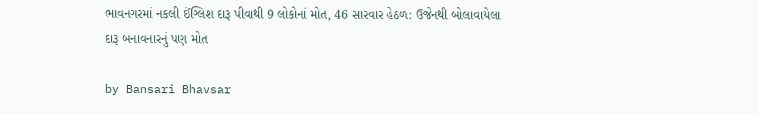ભાવનગરમાં નકલી ઈંગ્લિશ દારૂ પીવાથી 9 લોકોનાં મોત, 46 સારવાર હેઠળ: ઉજેનથી બોલાવાયેલા દારૂ બનાવનારનું પણ મોત

by Bansari Bhavsar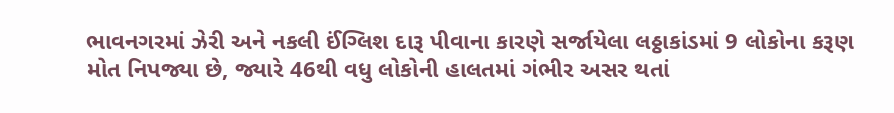ભાવનગરમાં ઝેરી અને નકલી ઈંગ્લિશ દારૂ પીવાના કારણે સર્જાયેલા લઠ્ઠાકાંડમાં 9 લોકોના કરૂણ મોત નિપજ્યા છે, જ્યારે 46થી વધુ લોકોની હાલતમાં ગંભીર અસર થતાં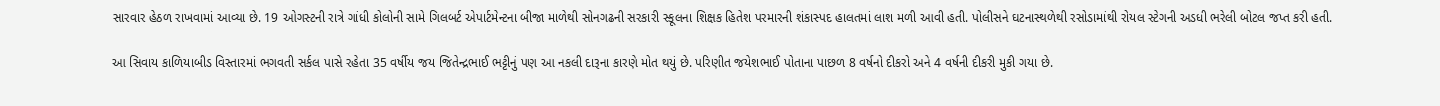સારવાર હેઠળ રાખવામાં આવ્યા છે. 19 ઓગસ્ટની રાત્રે ગાંધી કોલોની સામે ગિલબર્ટ એપાર્ટમેન્ટના બીજા માળેથી સોનગઢની સરકારી સ્કૂલના શિક્ષક હિતેશ પરમારની શંકાસ્પદ હાલતમાં લાશ મળી આવી હતી. પોલીસને ઘટનાસ્થળેથી રસોડામાંથી રોયલ સ્ટેગની અડધી ભરેલી બોટલ જપ્ત કરી હતી.

આ સિવાય કાળિયાબીડ વિસ્તારમાં ભગવતી સર્કલ પાસે રહેતા 35 વર્ષીય જય જિતેન્દ્રભાઈ ભટ્ટીનું પણ આ નકલી દારૂના કારણે મોત થયું છે. પરિણીત જયેશભાઈ પોતાના પાછળ 8 વર્ષનો દીકરો અને 4 વર્ષની દીકરી મુકી ગયા છે.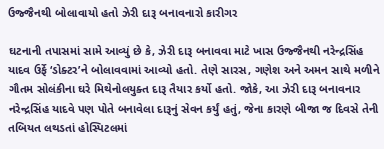ઉજ્જૈનથી બોલાવાયો હતો ઝેરી દારૂ બનાવનારો કારીગર

ઘટનાની તપાસમાં સામે આવ્યું છે કે, ઝેરી દારૂ બનાવવા માટે ખાસ ઉજ્જૈનથી નરેન્દ્રસિંહ યાદવ ઉર્ફે ‘ડોક્ટર’ને બોલાવવામાં આવ્યો હતો. તેણે સારસ, ગણેશ અને અમન સાથે મળીને ગૌતમ સોલંકીના ઘરે મિથેનોલયુક્ત દારૂ તૈયાર કર્યો હતો. જોકે, આ ઝેરી દારૂ બનાવનાર નરેન્દ્રસિંહ યાદવે પણ પોતે બનાવેલા દારૂનું સેવન કર્યું હતું, જેના કારણે બીજા જ દિવસે તેની તબિયત લથડતાં હોસ્પિટલમાં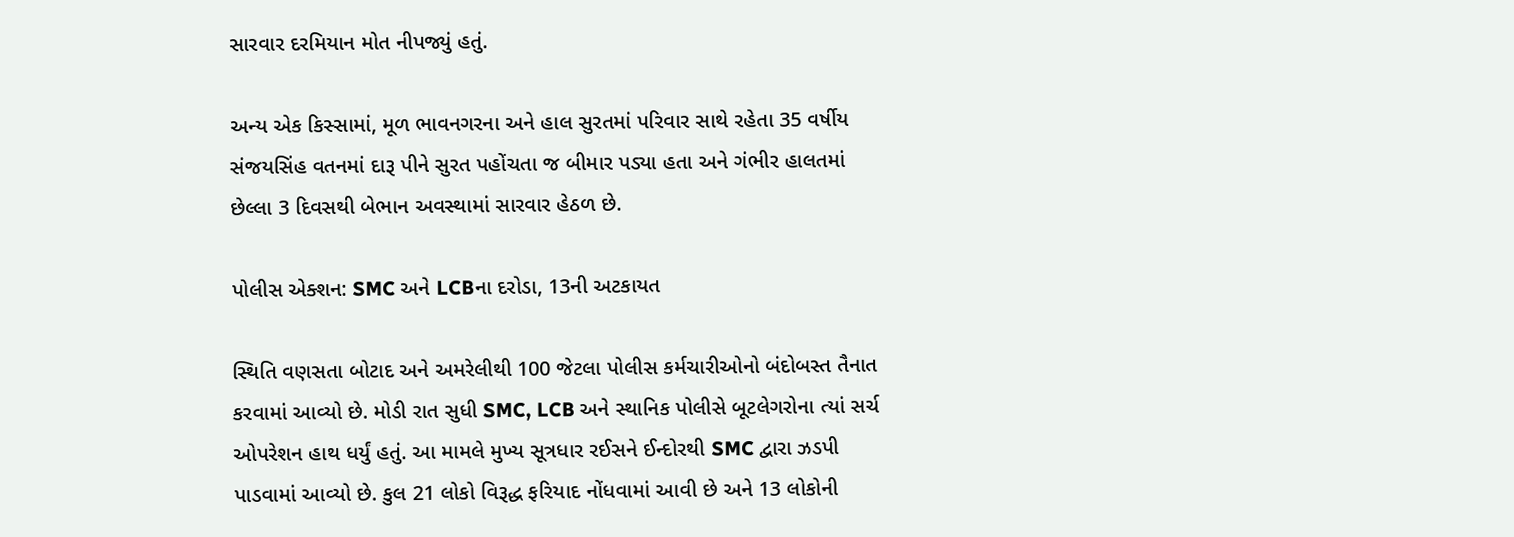સારવાર દરમિયાન મોત નીપજ્યું હતું.

અન્ય એક કિસ્સામાં, મૂળ ભાવનગરના અને હાલ સુરતમાં પરિવાર સાથે રહેતા 35 વર્ષીય સંજયસિંહ વતનમાં દારૂ પીને સુરત પહોંચતા જ બીમાર પડ્યા હતા અને ગંભીર હાલતમાં છેલ્લા 3 દિવસથી બેભાન અવસ્થામાં સારવાર હેઠળ છે.

પોલીસ એક્શન: SMC અને LCBના દરોડા, 13ની અટકાયત

સ્થિતિ વણસતા બોટાદ અને અમરેલીથી 100 જેટલા પોલીસ કર્મચારીઓનો બંદોબસ્ત તૈનાત કરવામાં આવ્યો છે. મોડી રાત સુધી SMC, LCB અને સ્થાનિક પોલીસે બૂટલેગરોના ત્યાં સર્ચ ઓપરેશન હાથ ધર્યું હતું. આ મામલે મુખ્ય સૂત્રધાર રઈસને ઈન્દોરથી SMC દ્વારા ઝડપી પાડવામાં આવ્યો છે. કુલ 21 લોકો વિરૂદ્ધ ફરિયાદ નોંધવામાં આવી છે અને 13 લોકોની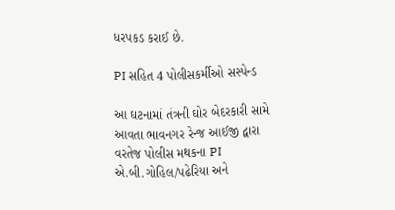ધરપકડ કરાઈ છે.

PI સહિત 4 પોલીસકર્મીઓ સસ્પેન્ડ

આ ઘટનામાં તંત્રની ઘોર બેદરકારી સામે આવતા ભાવનગર રેન્જ આઈજી દ્વારા વરતેજ પોલીસ મથકના PI એ.બી.ગોહિલ/પઢેરિયા અને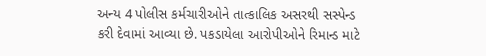અન્ય 4 પોલીસ કર્મચારીઓને તાત્કાલિક અસરથી સસ્પેન્ડ કરી દેવામાં આવ્યા છે. પકડાયેલા આરોપીઓને રિમાન્ડ માટે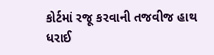કોર્ટમાં રજૂ કરવાની તજવીજ હાથ ધરાઈ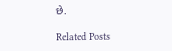છે.

Related Posts